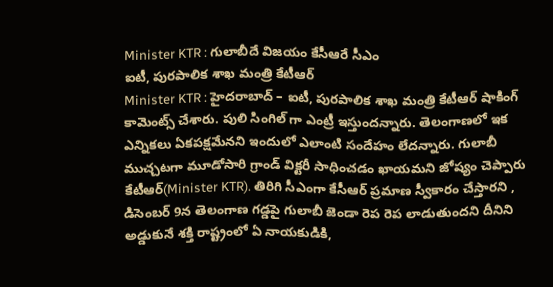Minister KTR : గులాబీదే విజయం కేసీఆరే సీఎం
ఐటీ, పురపాలిక శాఖ మంత్రి కేటీఆర్
Minister KTR : హైదరాబాద్ – ఐటీ, పురపాలిక శాఖ మంత్రి కేటీఆర్ షాకింగ్ కామెంట్స్ చేశారు. పులి సింగిల్ గా ఎంట్రీ ఇస్తుందన్నారు. తెలంగాణలో ఇక ఎన్నికలు ఏకపక్షమేనని ఇందులో ఎలాంటి సందేహం లేదన్నారు. గులాబీ ముచ్చటగా మూడోసారి గ్రాండ్ విక్టరీ సాధించడం ఖాయమని జోష్యం చెప్పారు కేటీఆర్(Minister KTR). తిరిగి సీఎంగా కేసీఆర్ ప్రమాణ స్వీకారం చేస్తారని , డిసెంబర్ 9న తెలంగాణ గడ్డపై గులాబీ జెండా రెప రెప లాడుతుందని దీనిని అడ్డుకునే శక్తి రాష్ట్రంలో ఏ నాయకుడికి,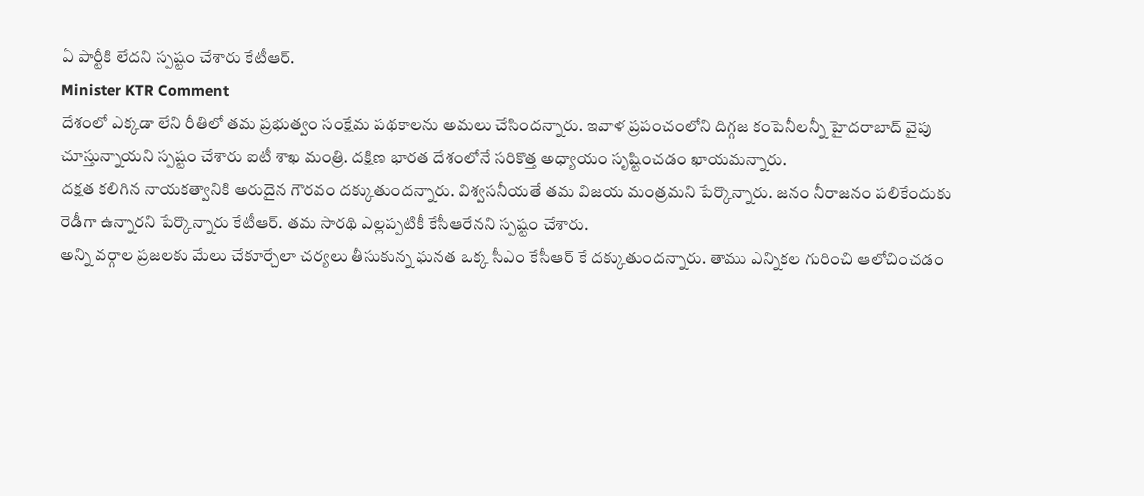ఏ పార్టీకి లేదని స్పష్టం చేశారు కేటీఆర్.
Minister KTR Comment
దేశంలో ఎక్కడా లేని రీతిలో తమ ప్రభుత్వం సంక్షేమ పథకాలను అమలు చేసిందన్నారు. ఇవాళ ప్రపంచంలోని దిగ్గజ కంపెనీలన్నీ హైదరాబాద్ వైపు చూస్తున్నాయని స్పష్టం చేశారు ఐటీ శాఖ మంత్రి. దక్షిణ భారత దేశంలోనే సరికొత్త అధ్యాయం సృష్టించడం ఖాయమన్నారు.
దక్షత కలిగిన నాయకత్వానికి అరుదైన గౌరవం దక్కుతుందన్నారు. విశ్వసనీయతే తమ విజయ మంత్రమని పేర్కొన్నారు. జనం నీరాజనం పలికేందుకు రెడీగా ఉన్నారని పేర్కొన్నారు కేటీఆర్. తమ సారథి ఎల్లప్పటికీ కేసీఆరేనని స్పష్టం చేశారు.
అన్ని వర్గాల ప్రజలకు మేలు చేకూర్చేలా చర్యలు తీసుకున్న ఘనత ఒక్క సీఎం కేసీఆర్ కే దక్కుతుందన్నారు. తాము ఎన్నికల గురించి ఆలోచించడం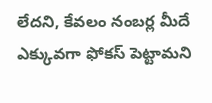లేదని, కేవలం నంబర్ల మీదే ఎక్కువగా ఫోకస్ పెట్టామని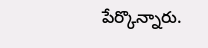పేర్కొన్నారు.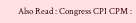Also Read : Congress CPI CPM :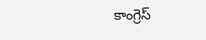కాంగ్రెస్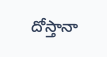దోస్తానా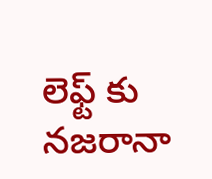లెఫ్ట్ కు నజరానా